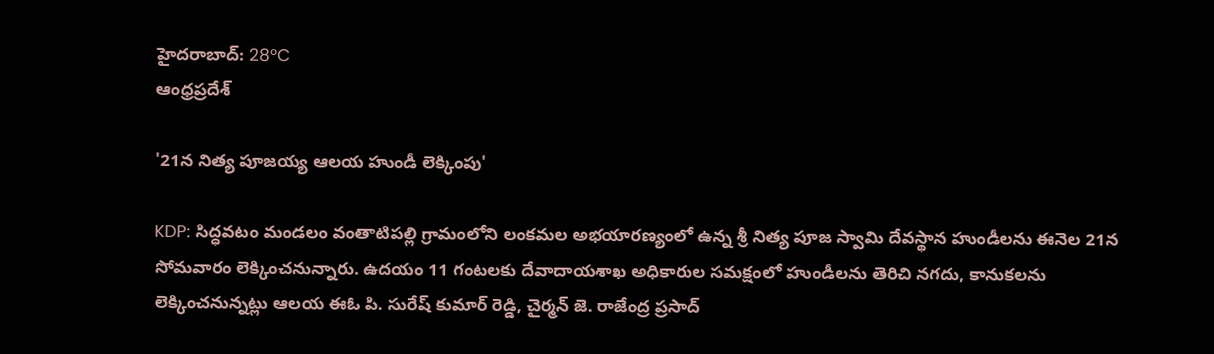హైదరాబాద్: 28°C
ఆంధ్రప్రదేశ్

'21న నిత్య పూజయ్య ఆలయ హుండీ లెక్కింపు'

KDP: సిద్ధవటం మండలం వంతాటిపల్లి గ్రామంలోని లంకమల అభయారణ్యంలో ఉన్న శ్రీ నిత్య పూజ స్వామి దేవస్థాన హుండీలను ఈనెల 21న సోమవారం లెక్కించనున్నారు. ఉదయం 11 గంటలకు దేవాదాయశాఖ అధికారుల సమక్షంలో హుండీలను తెరిచి నగదు, కానుకలను లెక్కించనున్నట్లు ఆలయ ఈఓ పి. సురేష్ కుమార్ రెడ్డి, చైర్మన్ జె. రాజేంద్ర ప్రసాద్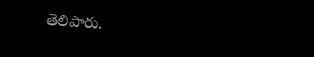తెలిపారు.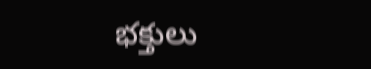భక్తులు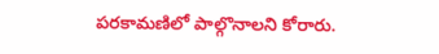పరకామణిలో పాల్గొనాలని కోరారు.